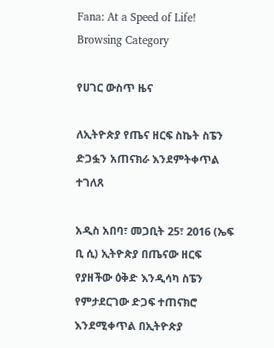Fana: At a Speed of Life!
Browsing Category

የሀገር ውስጥ ዜና

ለኢትዮጵያ የጤና ዘርፍ ስኬት ስፔን ድጋፏን አጠናክራ እንደምትቀጥል ተገለጸ

አዲስ አበባ፣ መጋቢት 25፣ 2016 (ኤፍ ቢ ሲ) ኢትዮጵያ በጤናው ዘርፍ የያዘችው ዕቅድ እንዲሳካ ስፔን የምታደርገው ድጋፍ ተጠናክሮ እንደሚቀጥል በኢትዮጵያ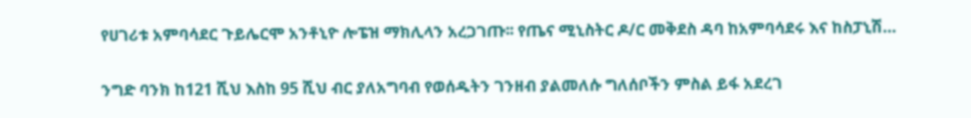የሀገሪቱ አምባሳደር ጉይሌርሞ አንቶኒዮ ሎፔዝ ማክሊላን አረጋገጡ፡፡ የጤና ሚኒስትር ዶ/ር መቅደስ ዳባ ከአምባሳደሩ እና ከስፓኒሽ…

ንግድ ባንክ ከ121 ሺህ እስከ 95 ሺህ ብር ያለአግባብ የወሰዱትን ገንዘብ ያልመለሱ ግለሰቦችን ምስል ይፋ አደረገ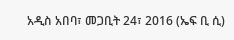አዲስ አበባ፣ መጋቢት 24፣ 2016 (ኤፍ ቢ ሲ)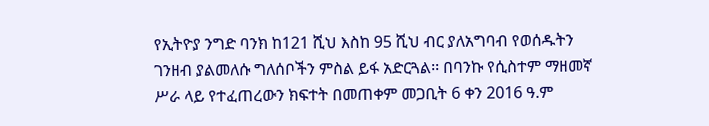የኢትዮያ ንግድ ባንክ ከ121 ሺህ እስከ 95 ሺህ ብር ያለአግባብ የወሰዱትን ገንዘብ ያልመለሱ ግለሰቦችን ምስል ይፋ አድርጓል፡፡ በባንኩ የሲስተም ማዘመኛ ሥራ ላይ የተፈጠረውን ክፍተት በመጠቀም መጋቢት 6 ቀን 2016 ዓ.ም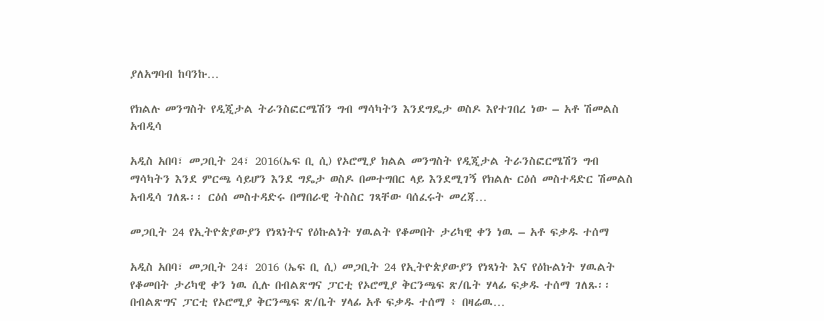ያለአግባብ ከባንኩ…

የክልሉ መንግስት የዲጂታል ትራንስፎርሜሽን ግብ ማሳካትን እንደግዴታ ወስዶ እየተገበረ ነው – አቶ ሽመልስ አብዲሳ

አዲስ አበባ፣ መጋቢት 24፣ 2016(ኤፍ ቢ ሲ) የኦሮሚያ ክልል መንግስት የዲጂታል ትራንስፎርሜሽን ግብ ማሳካትን እንደ ምርጫ ሳይሆን እንደ ግዴታ ወስዶ በመተግበር ላይ እንደሚገኝ የክልሉ ርዕሰ መስተዳድር ሽመልስ አብዲሳ ገለጹ፡፡ ርዕሰ መስተዳድሩ በማበራዊ ትስስር ገጻቸው ባሰፈሩት መረጃ…

መጋቢት 24 የኢትዮጵያውያን የነጻነትና የዕኩልነት ሃዉልት የቆመበት ታሪካዊ ቀን ነዉ – አቶ ፍቃዱ ተሰማ

አዲስ አበባ፣ መጋቢት 24፣ 2016 (ኤፍ ቢ ሲ) መጋቢት 24 የኢትዮጵያውያን የነጻነት እና የዕኩልነት ሃዉልት የቆመበት ታሪካዊ ቀን ነዉ ሲሉ በብልጽግና ፓርቲ የኦሮሚያ ቅርንጫፍ ጽ/ቤት ሃላፊ ፍቃዱ ተሰማ ገለጹ፡፡ በብልጽግና ፓርቲ የኦሮሚያ ቅርንጫፍ ጽ/ቤት ሃላፊ አቶ ፍቃዱ ተሰማ ፥ በዛሬዉ…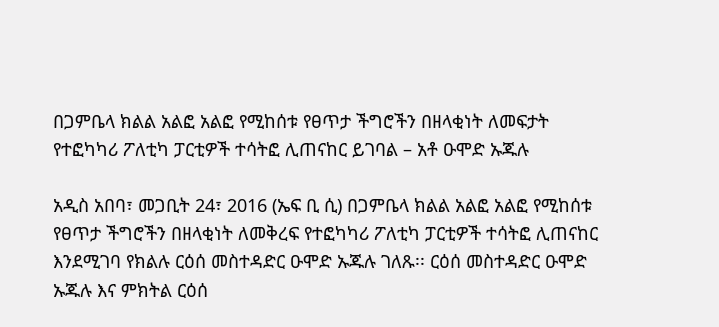በጋምቤላ ክልል አልፎ አልፎ የሚከሰቱ የፀጥታ ችግሮችን በዘላቂነት ለመፍታት የተፎካካሪ ፖለቲካ ፓርቲዎች ተሳትፎ ሊጠናከር ይገባል – አቶ ዑሞድ ኡጁሉ

አዲስ አበባ፣ መጋቢት 24፣ 2016 (ኤፍ ቢ ሲ) በጋምቤላ ክልል አልፎ አልፎ የሚከሰቱ የፀጥታ ችግሮችን በዘላቂነት ለመቅረፍ የተፎካካሪ ፖለቲካ ፓርቲዎች ተሳትፎ ሊጠናከር እንደሚገባ የክልሉ ርዕሰ መስተዳድር ዑሞድ ኡጁሉ ገለጹ፡፡ ርዕሰ መስተዳድር ዑሞድ ኡጁሉ እና ምክትል ርዕሰ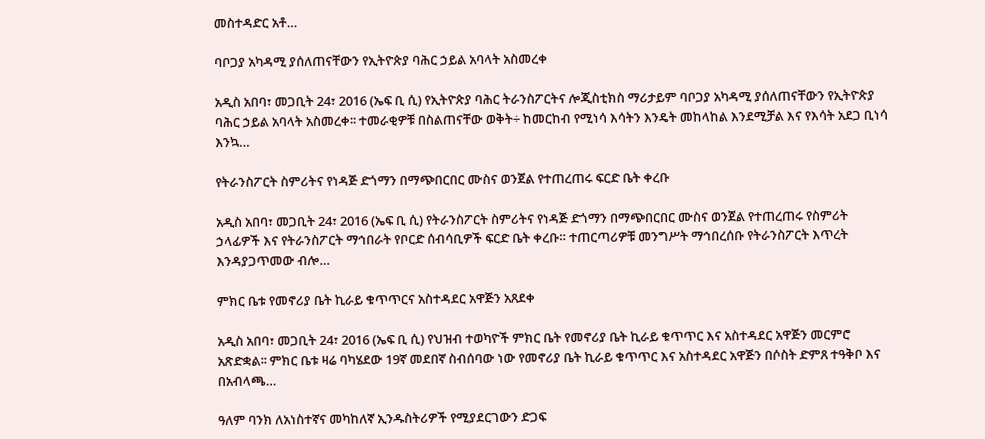መስተዳድር አቶ…

ባቦጋያ አካዳሚ ያሰለጠናቸውን የኢትዮጵያ ባሕር ኃይል አባላት አስመረቀ

አዲስ አበባ፣ መጋቢት 24፣ 2016 (ኤፍ ቢ ሲ) የኢትዮጵያ ባሕር ትራንስፖርትና ሎጂስቲክስ ማሪታይም ባቦጋያ አካዳሚ ያሰለጠናቸውን የኢትዮጵያ ባሕር ኃይል አባላት አስመረቀ፡፡ ተመራቂዎቹ በስልጠናቸው ወቅት÷ ከመርከብ የሚነሳ እሳትን እንዴት መከላከል እንደሚቻል እና የእሳት አደጋ ቢነሳ እንኳ…

የትራንስፖርት ስምሪትና የነዳጅ ድጎማን በማጭበርበር ሙስና ወንጀል የተጠረጠሩ ፍርድ ቤት ቀረቡ

አዲስ አበባ፣ መጋቢት 24፣ 2016 (ኤፍ ቢ ሲ) የትራንስፖርት ስምሪትና የነዳጅ ድጎማን በማጭበርበር ሙስና ወንጀል የተጠረጠሩ የስምሪት ኃላፊዎች እና የትራንስፖርት ማኅበራት የቦርድ ሰብሳቢዎች ፍርድ ቤት ቀረቡ። ተጠርጣሪዎቹ መንግሥት ማኅበረሰቡ የትራንስፖርት እጥረት እንዳያጋጥመው ብሎ…

ምክር ቤቱ የመኖሪያ ቤት ኪራይ ቁጥጥርና አስተዳደር አዋጅን አጸደቀ

አዲስ አበባ፣ መጋቢት 24፣ 2016 (ኤፍ ቢ ሲ) የህዝብ ተወካዮች ምክር ቤት የመኖሪያ ቤት ኪራይ ቁጥጥር እና አስተዳደር አዋጅን መርምሮ አጽድቋል፡፡ ምክር ቤቱ ዛሬ ባካሄደው 19ኛ መደበኛ ስብሰባው ነው የመኖሪያ ቤት ኪራይ ቁጥጥር እና አስተዳደር አዋጅን በሶስት ድምጸ ተዓቅቦ እና በአብላጫ…

ዓለም ባንክ ለአነስተኛና መካከለኛ ኢንዱስትሪዎች የሚያደርገውን ድጋፍ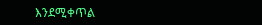እንደሚቀጥል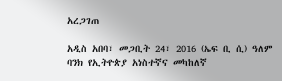አረጋገጠ

አዲስ አበባ፣ መጋቢት 24፣ 2016 (ኤፍ ቢ ሲ) ዓለም ባንክ የኢትዮጵያ አነስተኛና መካከለኛ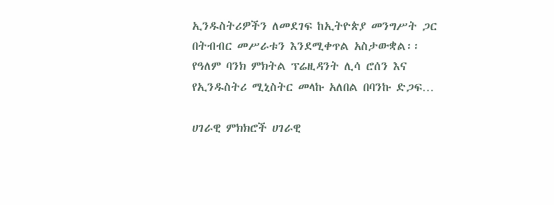ኢንዱስትሪዎችን ለመደገፍ ከኢትዮጵያ መንግሥት ጋር በትብብር መሥራቱን እንደሚቀጥል አስታውቋል፡፡ የዓለም ባንክ ምክትል ፕሬዚዳንት ሊሳ ሮሰን እና የኢንዱስትሪ ሚኒስትር መላኩ አለበል በባንኩ ድጋፍ…

ሀገራዊ ምክክሮች ሀገራዊ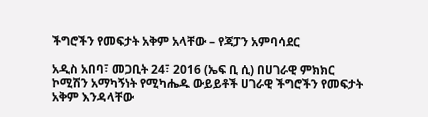ችግሮችን የመፍታት አቅም አላቸው – የጃፓን አምባሳደር

አዲስ አበባ፣ መጋቢት 24፣ 2016 (ኤፍ ቢ ሲ) በሀገራዊ ምክክር ኮሚሽን አማካኝነት የሚካሔዱ ውይይቶች ሀገራዊ ችግሮችን የመፍታት አቅም እንዳላቸው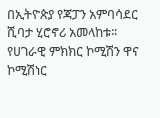በኢትዮጵያ የጃፓን አምባሳደር ሺባታ ሂሮኖሪ አመላከቱ፡፡ የሀገራዊ ምክክር ኮሚሽን ዋና ኮሚሽነር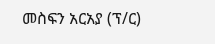መስፍን አርአያ (ፕ/ር)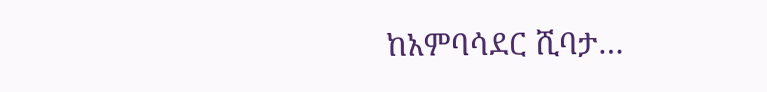ከአምባሳደር ሺባታ…